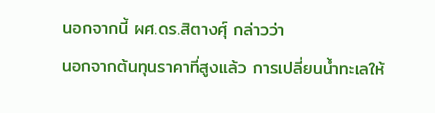นอกจากนี้ ผศ.ดร.สิตางศุ์ กล่าวว่า
นอกจากต้นทุนราคาที่สูงแล้ว การเปลี่ยนน้ำทะเลให้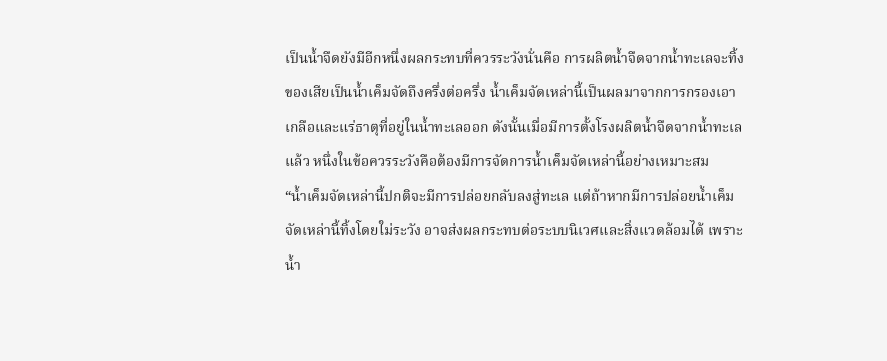เป็นน้ำจืดยังมีอีกหนึ่งผลกระทบที่ควรระวังนั่นคือ การผลิตน้ำจืดจากน้ำทะเลจะทิ้งของเสียเป็นน้ำเค็มจัดถึงครึ่งต่อครึ่ง น้ำเค็มจัดเหล่านี้เป็นผลมาจากการกรองเอาเกลือและแร่ธาตุที่อยู่ในน้ำทะเลออก ดังนั้นเมื่อมีการตั้งโรงผลิตน้ำจืดจากน้ำทะเลแล้ว หนึ่งในข้อควรระวังคือต้องมีการจัดการน้ำเค็มจัดเหล่านี้อย่างเหมาะสม
“น้ำเค็มจัดเหล่านี้ปกติจะมีการปล่อยกลับลงสู่ทะเล แต่ถ้าหากมีการปล่อยน้ำเค็มจัดเหล่านี้ทิ้งโดยใม่ระวัง อาจส่งผลกระทบต่อระบบนิเวศและสิ่งแวดล้อมได้ เพราะน้ำ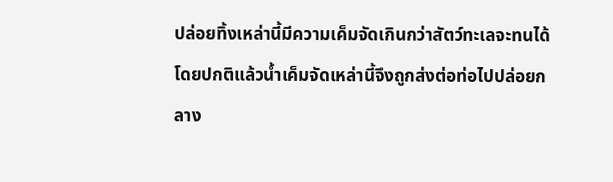ปล่อยทิ้งเหล่านี้มีความเค็มจัดเกินกว่าสัตว์ทะเลจะทนได้ โดยปกติแล้วน้ำเค็มจัดเหล่านี้จึงถูกส่งต่อท่อไปปล่อยกลาง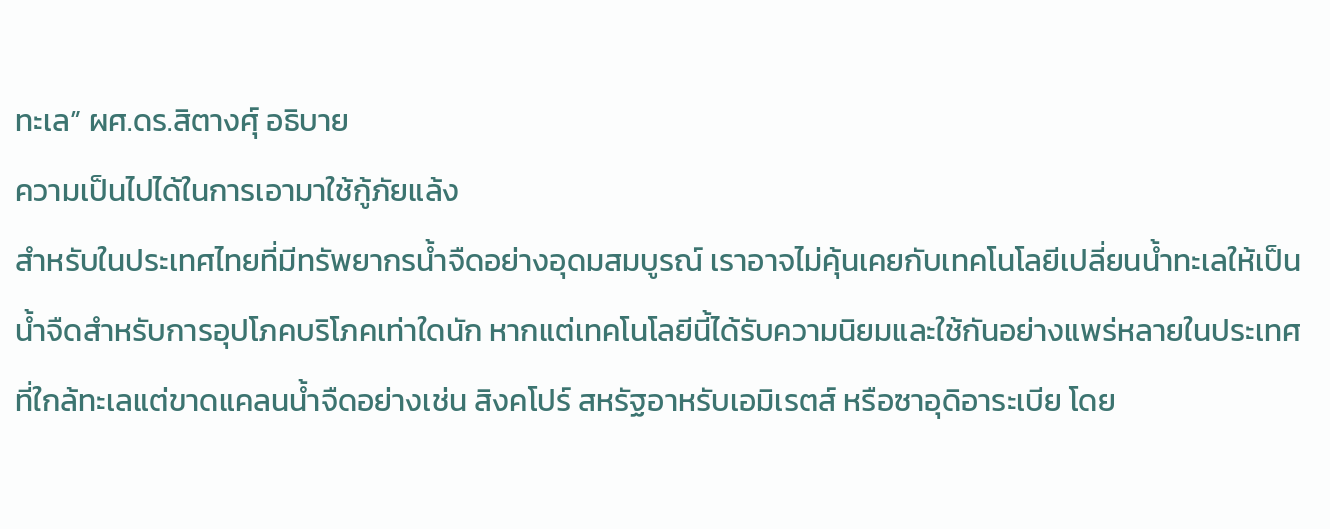ทะเล” ผศ.ดร.สิตางศุ์ อธิบาย
ความเป็นไปได้ในการเอามาใช้กู้ภัยแล้ง
สำหรับในประเทศไทยที่มีทรัพยากรน้ำจืดอย่างอุดมสมบูรณ์ เราอาจไม่คุ้นเคยกับเทคโนโลยีเปลี่ยนน้ำทะเลให้เป็นน้ำจืดสำหรับการอุปโภคบริโภคเท่าใดนัก หากแต่เทคโนโลยีนี้ได้รับความนิยมและใช้กันอย่างแพร่หลายในประเทศที่ใกล้ทะเลแต่ขาดแคลนน้ำจืดอย่างเช่น สิงคโปร์ สหรัฐอาหรับเอมิเรตส์ หรือซาอุดิอาระเบีย โดย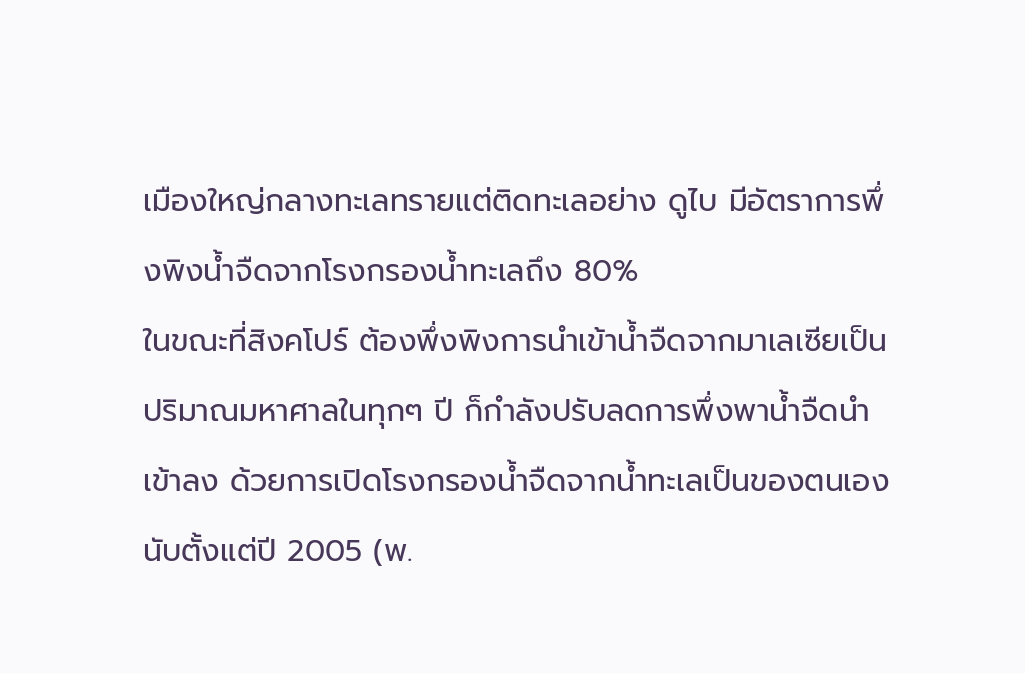เมืองใหญ่กลางทะเลทรายแต่ติดทะเลอย่าง ดูไบ มีอัตราการพึ่งพิงน้ำจืดจากโรงกรองน้ำทะเลถึง 80%
ในขณะที่สิงคโปร์ ต้องพึ่งพิงการนำเข้าน้ำจืดจากมาเลเซียเป็นปริมาณมหาศาลในทุกๆ ปี ก็กำลังปรับลดการพึ่งพาน้ำจืดนำเข้าลง ด้วยการเปิดโรงกรองน้ำจืดจากน้ำทะเลเป็นของตนเองนับตั้งแต่ปี 2005 (พ.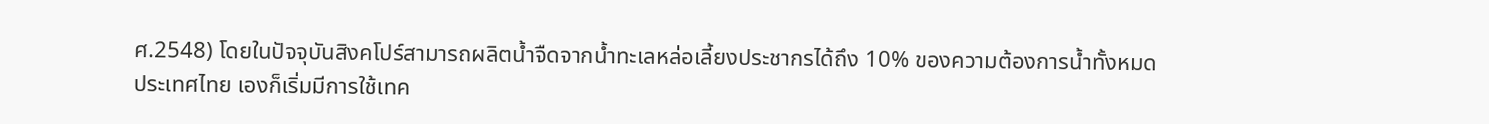ศ.2548) โดยในปัจจุบันสิงคโปร์สามารถผลิตน้ำจืดจากน้ำทะเลหล่อเลี้ยงประชากรได้ถึง 10% ของความต้องการน้ำทั้งหมด
ประเทศไทย เองก็เริ่มมีการใช้เทค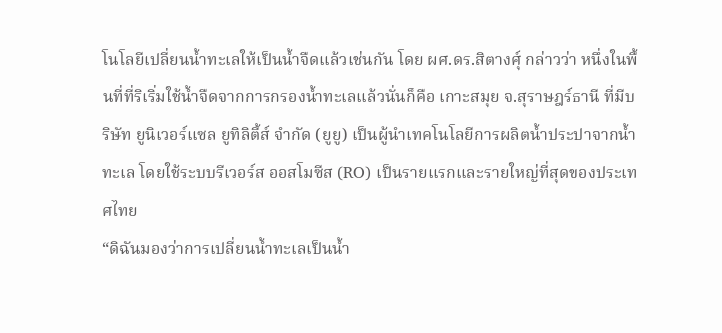โนโลยีเปลี่ยนน้ำทะเลให้เป็นน้ำจืดแล้วเช่นกัน โดย ผศ.ดร.สิตางศุ์ กล่าวว่า หนึ่งในพื้นที่ที่ริเริ่มใช้น้ำจืดจากการกรองน้ำทะเลแล้วนั่นก็คือ เกาะสมุย จ.สุราษฎร์ธานี ที่มีบริษัท ยูนิเวอร์แซล ยูทิลิตี้ส์ จำกัด (ยูยู) เป็นผู้นำเทคโนโลยีการผลิตน้ำประปาจากน้ำทะเล โดยใช้ระบบรีเวอร์ส ออสโมซีส (RO) เป็นรายแรกและรายใหญ่ที่สุดของประเทศไทย
“ดิฉันมองว่าการเปลี่ยนน้ำทะเลเป็นน้ำ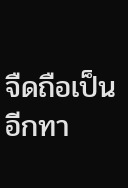จืดถือเป็นอีกทา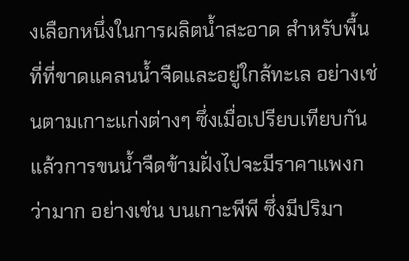งเลือกหนึ่งในการผลิตน้ำสะอาด สำหรับพื้นที่ที่ขาดแคลนน้ำจืดและอยู่ใกล้ทะเล อย่างเช่นตามเกาะแก่งต่างๆ ซึ่งเมื่อเปรียบเทียบกันแล้วการขนน้ำจืดข้ามฝั่งไปจะมีราคาแพงกว่ามาก อย่างเช่น บนเกาะพีพี ซึ่งมีปริมา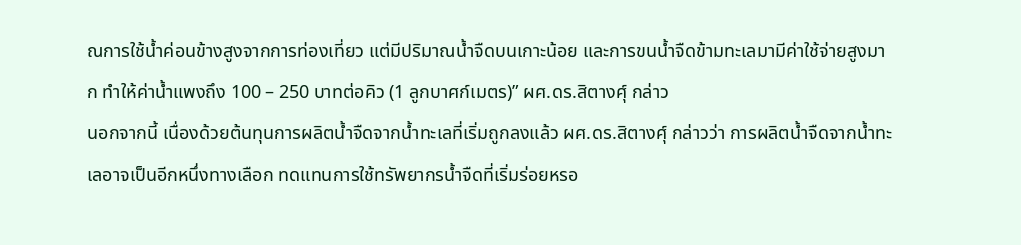ณการใช้น้ำค่อนข้างสูงจากการท่องเที่ยว แต่มีปริมาณน้ำจืดบนเกาะน้อย และการขนน้ำจืดข้ามทะเลมามีค่าใช้จ่ายสูงมาก ทำให้ค่าน้ำแพงถึง 100 – 250 บาทต่อคิว (1 ลูกบาศก์เมตร)” ผศ.ดร.สิตางศุ์ กล่าว
นอกจากนี้ เนื่องด้วยต้นทุนการผลิตน้ำจืดจากน้ำทะเลที่เริ่มถูกลงแล้ว ผศ.ดร.สิตางศุ์ กล่าวว่า การผลิตน้ำจืดจากน้ำทะเลอาจเป็นอีกหนึ่งทางเลือก ทดแทนการใช้ทรัพยากรน้ำจืดที่เริ่มร่อยหรอ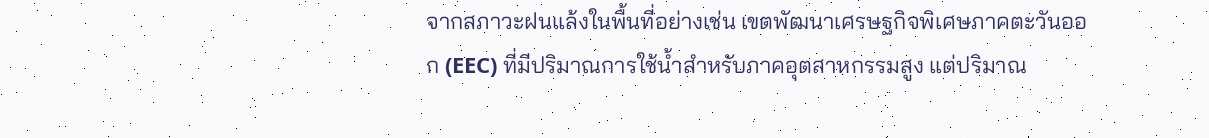จากสภาวะฝนแล้งในพื้นที่อย่างเช่น เขตพัฒนาเศรษฐกิจพิเศษภาคตะวันออก (EEC) ที่มีปริมาณการใช้น้ำสำหรับภาคอุตสาหกรรมสูง แต่ปริมาณ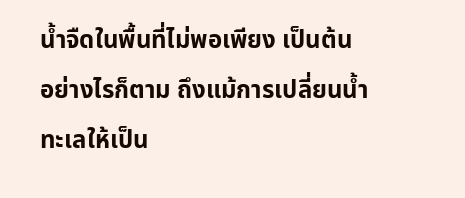น้ำจืดในพื้นที่ไม่พอเพียง เป็นต้น
อย่างไรก็ตาม ถึงแม้การเปลี่ยนน้ำทะเลให้เป็น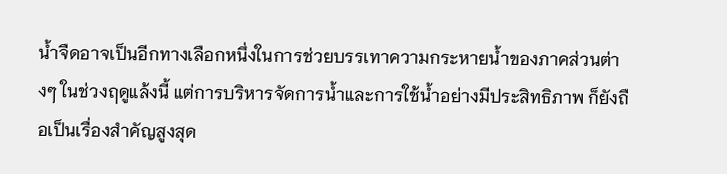น้ำจืดอาจเป็นอีกทางเลือกหนึ่งในการช่วยบรรเทาความกระหายน้ำของภาคส่วนต่างๆ ในช่วงฤดูแล้งนี้ แต่การบริหารจัดการน้ำและการใช้น้ำอย่างมีประสิทธิภาพ ก็ยังถือเป็นเรื่องสำคัญสูงสุด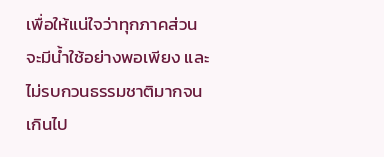เพื่อให้แน่ใจว่าทุกภาคส่วนจะมีน้ำใช้อย่างพอเพียง และไม่รบกวนธรรมชาติมากจนเกินไป